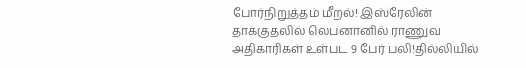போர்நிறுத்தம் மீறல்! இஸ்ரேலின் தாக்குதலில் லெபனானில் ராணுவ அதிகாரிகள் உள்பட 9 பேர் பலி!தில்லியில்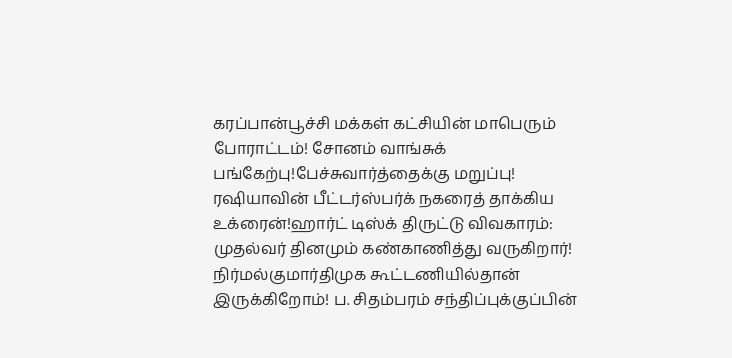கரப்பான்பூச்சி மக்கள் கட்சியின் மாபெரும் போராட்டம்! சோனம் வாங்சுக் பங்கேற்பு!பேச்சுவார்த்தைக்கு மறுப்பு! ரஷியாவின் பீட்டர்ஸ்பர்க் நகரைத் தாக்கிய உக்ரைன்!ஹார்ட் டிஸ்க் திருட்டு விவகாரம்: முதல்வர் தினமும் கண்காணித்து வருகிறார்! நிர்மல்குமார்திமுக கூட்டணியில்தான் இருக்கிறோம்! ப. சிதம்பரம் சந்திப்புக்குப்பின்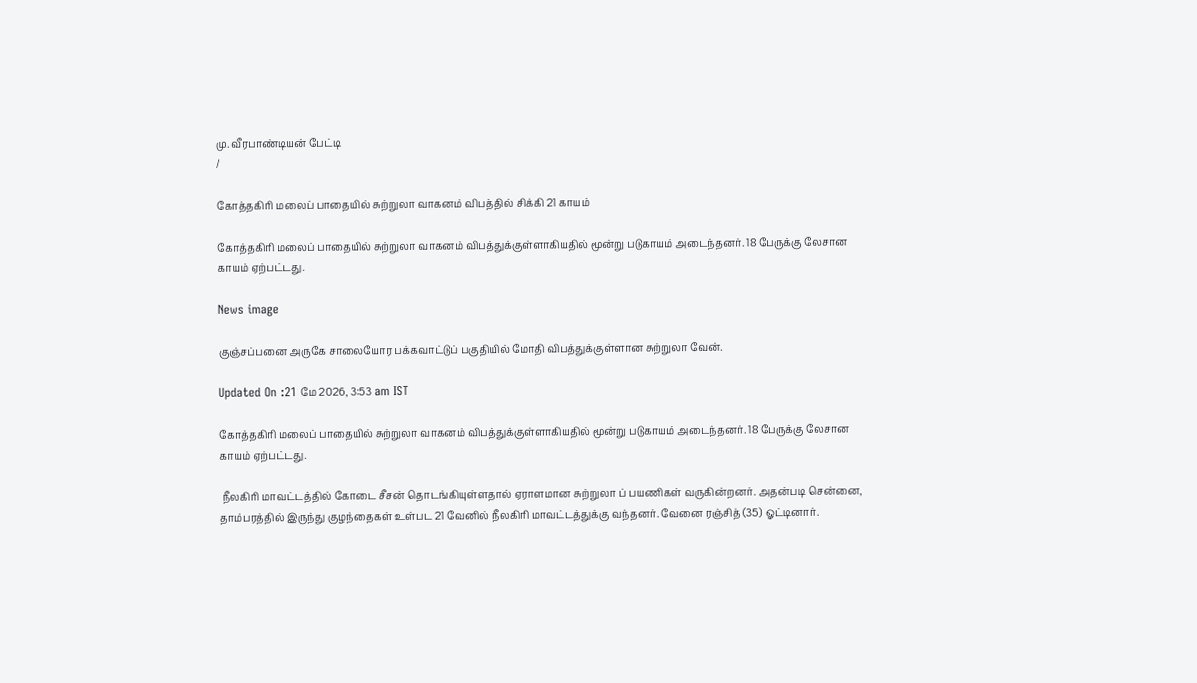மு. வீரபாண்டியன் பேட்டி
/

கோத்தகிரி மலைப் பாதையில் சுற்றுலா வாகனம் விபத்தில் சிக்கி 21 காயம்

கோத்தகிரி மலைப் பாதையில் சுற்றுலா வாகனம் விபத்துக்குள்ளாகியதில் மூன்று படுகாயம் அடைந்தனர். 18 பேருக்கு லேசான காயம் ஏற்பட்டது.

News image

குஞ்சப்பனை அருகே சாலையோர பக்கவாட்டுப் பகுதியில் மோதி விபத்துக்குள்ளான சுற்றுலா வேன்.

Updated On :21 மே 2026, 3:53 am IST

கோத்தகிரி மலைப் பாதையில் சுற்றுலா வாகனம் விபத்துக்குள்ளாகியதில் மூன்று படுகாயம் அடைந்தனர். 18 பேருக்கு லேசான காயம் ஏற்பட்டது.

 நீலகிரி மாவட்டத்தில் கோடை சீசன் தொடங்கியுள்ளதால் ஏராளமான சுற்றுலா ப் பயணிகள் வருகின்றனர். அதன்படி சென்னை, தாம்பரத்தில் இருந்து குழந்தைகள் உள்பட 21 வேனில் நீலகிரி மாவட்டத்துக்கு வந்தனர். வேனை ரஞ்சித் (35) ஓட்டினார்.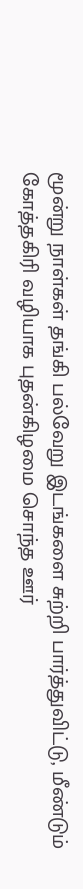மூன்று நாள்கள் தங்கி பல்வேறு இடங்களை சுற்றி பார்த்துவிட்டு, மீண்டும் கோத்தகிரி வழியாக புதன்கிழமை சொந்த ஊர்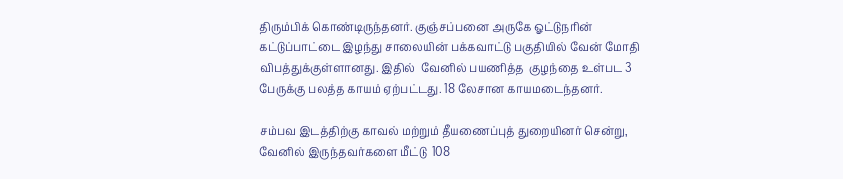திரும்பிக் கொண்டிருந்தனர். குஞ்சப்பனை அருகே ஓட்டுநரின்   கட்டுப்பாட்டை இழந்து சாலையின் பக்கவாட்டு பகுதியில் வேன் மோதி விபத்துக்குள்ளானது. இதில்  வேனில் பயணித்த  குழந்தை உள்பட 3 பேருக்கு பலத்த காயம் ஏற்பட்டது. 18 லேசான காயமடைந்தனர்.

சம்பவ இடத்திற்கு காவல் மற்றும் தீயணைப்புத் துறையினர் சென்று, வேனில் இருந்தவர்களை மீட்டு  108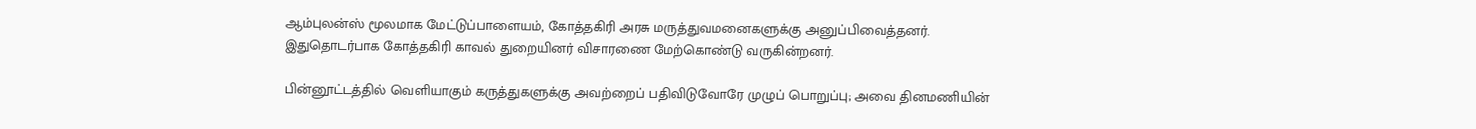ஆம்புலன்ஸ் மூலமாக மேட்டுப்பாளையம், கோத்தகிரி அரசு மருத்துவமனைகளுக்கு அனுப்பிவைத்தனர். இதுதொடர்பாக கோத்தகிரி காவல் துறையினர் விசாரணை மேற்கொண்டு வருகின்றனர்.

பின்னூட்டத்தில் வெளியாகும் கருத்துகளுக்கு அவற்றைப் பதிவிடுவோரே முழுப் பொறுப்பு; அவை தினமணியின்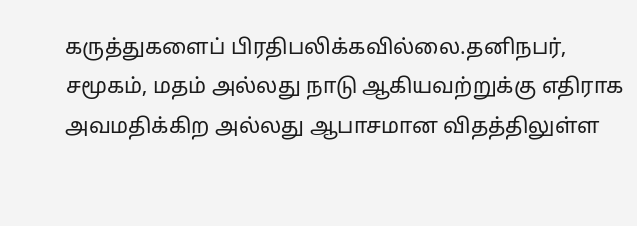கருத்துகளைப் பிரதிபலிக்கவில்லை.தனிநபர், சமூகம், மதம் அல்லது நாடு ஆகியவற்றுக்கு எதிராக அவமதிக்கிற அல்லது ஆபாசமான விதத்திலுள்ள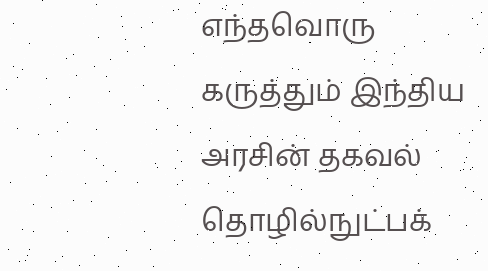எந்தவொரு கருத்தும் இந்திய அரசின் தகவல் தொழில்நுட்பக்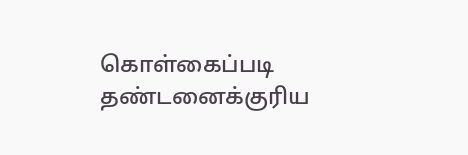கொள்கைப்படி தண்டனைக்குரிய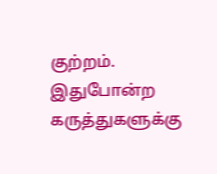குற்றம். இதுபோன்ற கருத்துகளுக்கு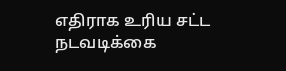எதிராக உரிய சட்ட நடவடிக்கை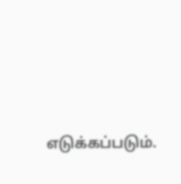எடுக்கப்படும்.